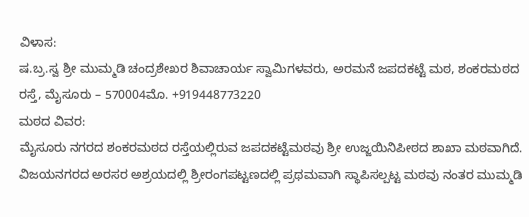ವಿಳಾಸ:
ಷ.ಬ್ರ.ಸ್ವ ಶ್ರೀ ಮುಮ್ಮಡಿ ಚಂದ್ರಶೇಖರ ಶಿವಾಚಾರ್ಯ ಸ್ವಾಮಿಗಳವರು, ಅರಮನೆ ಜಪದಕಟ್ಟೆ ಮಠ, ಶಂಕರಮಠದ ರಸ್ತೆ, ಮೈಸೂರು – 570004ಮೊ. +919448773220
ಮಠದ ವಿವರ:
ಮೈಸೂರು ನಗರದ ಶಂಕರಮಠದ ರಸ್ತೆಯಲ್ಲಿರುವ ಜಪದಕಟ್ಟೆಮಠವು ಶ್ರೀ ಉಜ್ಜಯಿನಿಪೀಠದ ಶಾಖಾ ಮಠವಾಗಿದೆ. ವಿಜಯನಗರದ ಅರಸರ ಅಶ್ರಯದಲ್ಲಿ ಶ್ರೀರಂಗಪಟ್ಟಣದಲ್ಲಿ ಪ್ರಥಮವಾಗಿ ಸ್ಥಾಪಿಸಲ್ಪಟ್ಟ ಮಠವು ನಂತರ ಮುಮ್ಮಡಿ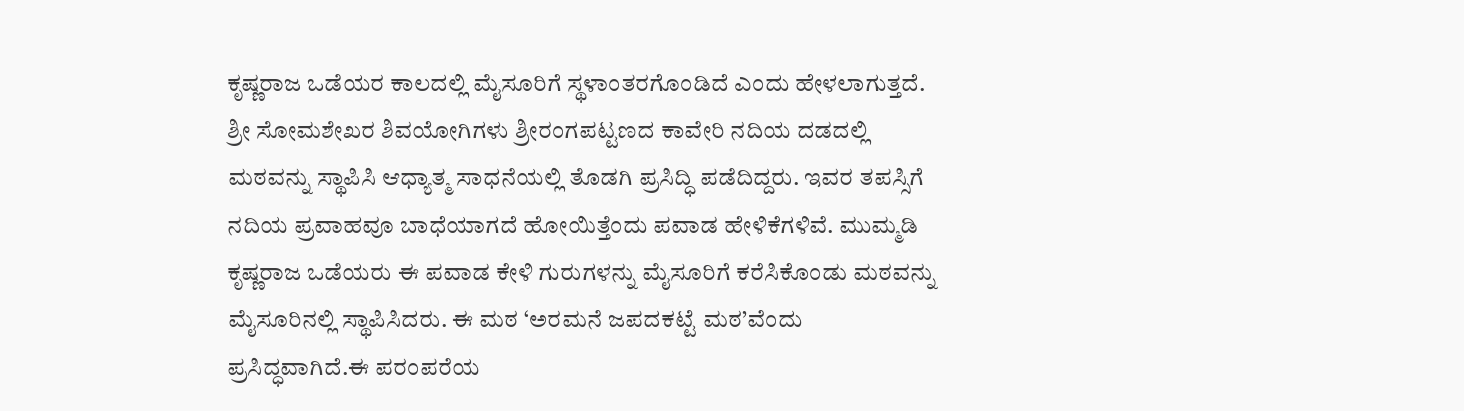ಕೃಷ್ಣರಾಜ ಒಡೆಯರ ಕಾಲದಲ್ಲಿ ಮೈಸೂರಿಗೆ ಸ್ಥಳಾಂತರಗೊಂಡಿದೆ ಎಂದು ಹೇಳಲಾಗುತ್ತದೆ. ಶ್ರೀ ಸೋಮಶೇಖರ ಶಿವಯೋಗಿಗಳು ಶ್ರೀರಂಗಪಟ್ಟಣದ ಕಾವೇರಿ ನದಿಯ ದಡದಲ್ಲಿ ಮಠವನ್ನು ಸ್ಥಾಪಿಸಿ ಆಧ್ಯಾತ್ಮ ಸಾಧನೆಯಲ್ಲಿ ತೊಡಗಿ ಪ್ರಸಿದ್ಧಿ ಪಡೆದಿದ್ದರು. ಇವರ ತಪಸ್ಸಿಗೆ ನದಿಯ ಪ್ರವಾಹವೂ ಬಾಧೆಯಾಗದೆ ಹೋಯಿತ್ತೆಂದು ಪವಾಡ ಹೇಳಿಕೆಗಳಿವೆ. ಮುಮ್ಮಡಿ ಕೃಷ್ಣರಾಜ ಒಡೆಯರು ಈ ಪವಾಡ ಕೇಳಿ ಗುರುಗಳನ್ನು ಮೈಸೂರಿಗೆ ಕರೆಸಿಕೊಂಡು ಮಠವನ್ನು ಮೈಸೂರಿನಲ್ಲಿ ಸ್ಥಾಪಿಸಿದರು. ಈ ಮಠ ‘ಅರಮನೆ ಜಪದಕಟ್ಟೆ ಮಠ’ವೆಂದು ಪ್ರಸಿದ್ಧವಾಗಿದೆ.ಈ ಪರಂಪರೆಯ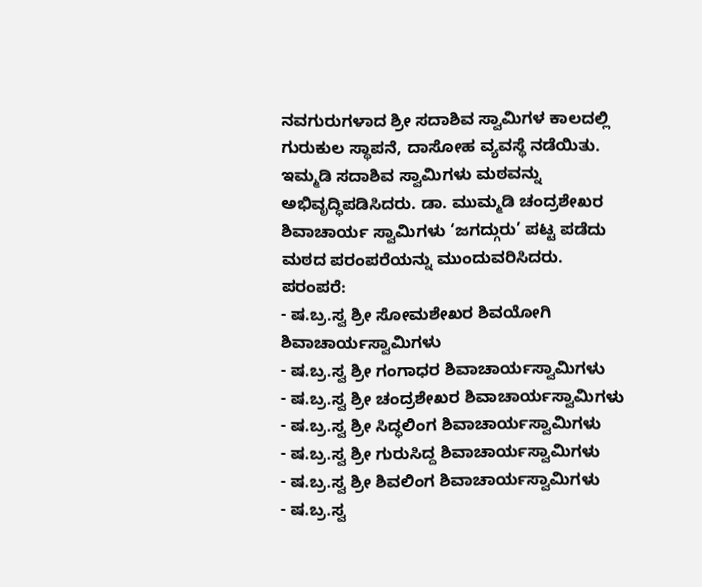ನವಗುರುಗಳಾದ ಶ್ರೀ ಸದಾಶಿವ ಸ್ವಾಮಿಗಳ ಕಾಲದಲ್ಲಿ ಗುರುಕುಲ ಸ್ಥಾಪನೆ, ದಾಸೋಹ ವ್ಯವಸ್ಥೆ ನಡೆಯಿತು. ಇಮ್ಮಡಿ ಸದಾಶಿವ ಸ್ವಾಮಿಗಳು ಮಠವನ್ನು ಅಭಿವೃದ್ಧಿಪಡಿಸಿದರು. ಡಾ. ಮುಮ್ಮಡಿ ಚಂದ್ರಶೇಖರ ಶಿವಾಚಾರ್ಯ ಸ್ವಾಮಿಗಳು ‘ಜಗದ್ಗುರು’ ಪಟ್ಟ ಪಡೆದು ಮಠದ ಪರಂಪರೆಯನ್ನು ಮುಂದುವರಿಸಿದರು.
ಪರಂಪರೆ:
- ಷ.ಬ್ರ.ಸ್ವ ಶ್ರೀ ಸೋಮಶೇಖರ ಶಿವಯೋಗಿ ಶಿವಾಚಾರ್ಯಸ್ವಾಮಿಗಳು
- ಷ.ಬ್ರ.ಸ್ವ ಶ್ರೀ ಗಂಗಾಧರ ಶಿವಾಚಾರ್ಯಸ್ವಾಮಿಗಳು
- ಷ.ಬ್ರ.ಸ್ವ ಶ್ರೀ ಚಂದ್ರಶೇಖರ ಶಿವಾಚಾರ್ಯಸ್ವಾಮಿಗಳು
- ಷ.ಬ್ರ.ಸ್ವ ಶ್ರೀ ಸಿದ್ಧಲಿಂಗ ಶಿವಾಚಾರ್ಯಸ್ವಾಮಿಗಳು
- ಷ.ಬ್ರ.ಸ್ವ ಶ್ರೀ ಗುರುಸಿದ್ದ ಶಿವಾಚಾರ್ಯಸ್ವಾಮಿಗಳು
- ಷ.ಬ್ರ.ಸ್ವ ಶ್ರೀ ಶಿವಲಿಂಗ ಶಿವಾಚಾರ್ಯಸ್ವಾಮಿಗಳು
- ಷ.ಬ್ರ.ಸ್ವ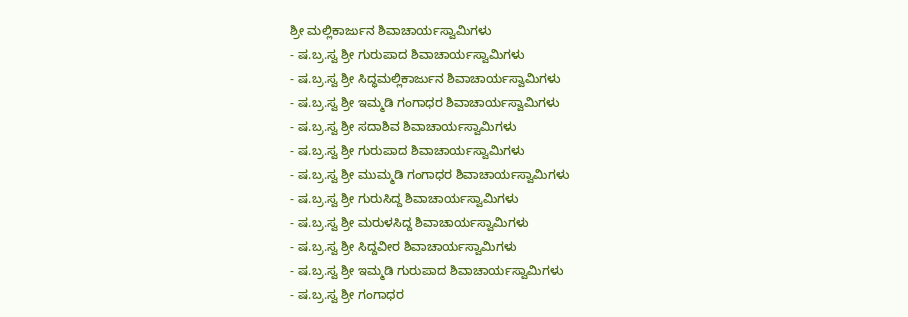ಶ್ರೀ ಮಲ್ಲಿಕಾರ್ಜುನ ಶಿವಾಚಾರ್ಯಸ್ವಾಮಿಗಳು
- ಷ.ಬ್ರ.ಸ್ವ ಶ್ರೀ ಗುರುಪಾದ ಶಿವಾಚಾರ್ಯಸ್ವಾಮಿಗಳು
- ಷ.ಬ್ರ.ಸ್ವ ಶ್ರೀ ಸಿದ್ಧಮಲ್ಲಿಕಾರ್ಜುನ ಶಿವಾಚಾರ್ಯಸ್ವಾಮಿಗಳು
- ಷ.ಬ್ರ.ಸ್ವ ಶ್ರೀ ಇಮ್ಮಡಿ ಗಂಗಾಧರ ಶಿವಾಚಾರ್ಯಸ್ವಾಮಿಗಳು
- ಷ.ಬ್ರ.ಸ್ವ ಶ್ರೀ ಸದಾಶಿವ ಶಿವಾಚಾರ್ಯಸ್ವಾಮಿಗಳು
- ಷ.ಬ್ರ.ಸ್ವ ಶ್ರೀ ಗುರುಪಾದ ಶಿವಾಚಾರ್ಯಸ್ವಾಮಿಗಳು
- ಷ.ಬ್ರ.ಸ್ವ ಶ್ರೀ ಮುಮ್ಮಡಿ ಗಂಗಾಧರ ಶಿವಾಚಾರ್ಯಸ್ವಾಮಿಗಳು
- ಷ.ಬ್ರ.ಸ್ವ ಶ್ರೀ ಗುರುಸಿದ್ದ ಶಿವಾಚಾರ್ಯಸ್ವಾಮಿಗಳು
- ಷ.ಬ್ರ.ಸ್ವ ಶ್ರೀ ಮರುಳಸಿದ್ದ ಶಿವಾಚಾರ್ಯಸ್ವಾಮಿಗಳು
- ಷ.ಬ್ರ.ಸ್ವ ಶ್ರೀ ಸಿದ್ದವೀರ ಶಿವಾಚಾರ್ಯಸ್ವಾಮಿಗಳು
- ಷ.ಬ್ರ.ಸ್ವ ಶ್ರೀ ಇಮ್ಮಡಿ ಗುರುಪಾದ ಶಿವಾಚಾರ್ಯಸ್ವಾಮಿಗಳು
- ಷ.ಬ್ರ.ಸ್ವ ಶ್ರೀ ಗಂಗಾಧರ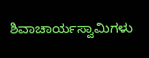ಶಿವಾಚಾರ್ಯಸ್ವಾಮಿಗಳು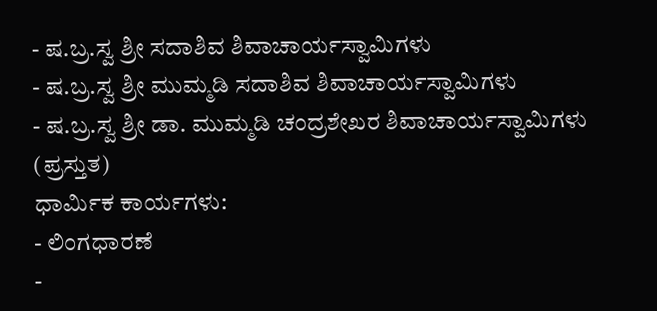- ಷ.ಬ್ರ.ಸ್ವ ಶ್ರೀ ಸದಾಶಿವ ಶಿವಾಚಾರ್ಯಸ್ವಾಮಿಗಳು
- ಷ.ಬ್ರ.ಸ್ವ ಶ್ರೀ ಮುಮ್ಮಡಿ ಸದಾಶಿವ ಶಿವಾಚಾರ್ಯಸ್ವಾಮಿಗಳು
- ಷ.ಬ್ರ.ಸ್ವ ಶ್ರೀ ಡಾ. ಮುಮ್ಮಡಿ ಚಂದ್ರಶೇಖರ ಶಿವಾಚಾರ್ಯಸ್ವಾಮಿಗಳು (ಪ್ರಸ್ತುತ)
ಧಾರ್ಮಿಕ ಕಾರ್ಯಗಳು:
- ಲಿಂಗಧಾರಣೆ
-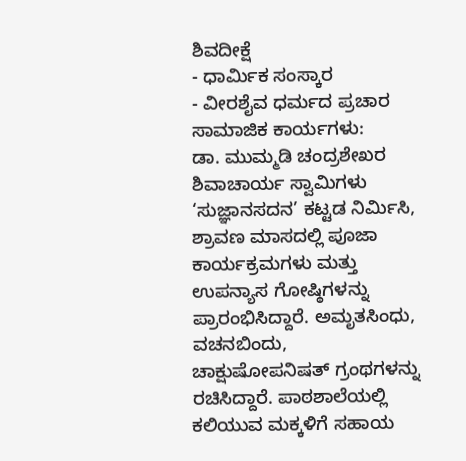ಶಿವದೀಕ್ಷೆ
- ಧಾರ್ಮಿಕ ಸಂಸ್ಕಾರ
- ವೀರಶೈವ ಧರ್ಮದ ಪ್ರಚಾರ
ಸಾಮಾಜಿಕ ಕಾರ್ಯಗಳು:
ಡಾ. ಮುಮ್ಮಡಿ ಚಂದ್ರಶೇಖರ ಶಿವಾಚಾರ್ಯ ಸ್ವಾಮಿಗಳು ‘ಸುಜ್ಞಾನಸದನ’ ಕಟ್ಟಡ ನಿರ್ಮಿಸಿ, ಶ್ರಾವಣ ಮಾಸದಲ್ಲಿ ಪೂಜಾ ಕಾರ್ಯಕ್ರಮಗಳು ಮತ್ತು ಉಪನ್ಯಾಸ ಗೋಷ್ಠಿಗಳನ್ನು ಪ್ರಾರಂಭಿಸಿದ್ದಾರೆ. ಅಮೃತಸಿಂಧು, ವಚನಬಿಂದು, ಚಾಕ್ಷುಷೋಪನಿಷತ್ ಗ್ರಂಥಗಳನ್ನು ರಚಿಸಿದ್ದಾರೆ. ಪಾಠಶಾಲೆಯಲ್ಲಿ ಕಲಿಯುವ ಮಕ್ಕಳಿಗೆ ಸಹಾಯ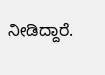ನೀಡಿದ್ದಾರೆ.